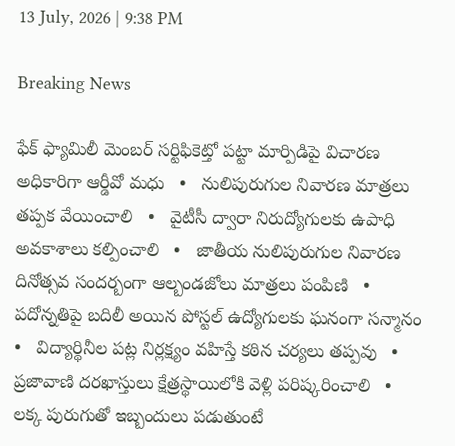13 July, 2026 | 9:38 PM

Breaking News

ఫేక్ ఫ్యామిలీ మెంబర్ సర్టిఫికెట్తో పట్టా మార్పిడిపై విచారణ అధికారిగా ఆర్డీవో మధు   •   నులిపురుగుల నివారణ మాత్రలు తప్పక వేయించాలి   •   వైటీసీ ద్వారా నిరుద్యోగులకు ఉపాధి అవకాశాలు కల్పించాలి   •   జాతీయ నులిపురుగుల నివారణ దినోత్సవ సందర్బంగా ఆల్బండజోలు మాత్రలు పంపిణి   •   పదోన్నతిపై బదిలీ అయిన పోస్టల్ ఉద్యోగులకు ఘనంగా సన్మానం   •   విద్యార్థినీల పట్ల నిర్లక్ష్యం వహిస్తే కఠిన చర్యలు తప్పవు   •   ప్రజావాణి దరఖాస్తులు క్షేత్రస్థాయిలోకి వెళ్లి పరిష్కరించాలి   •   లక్క పురుగుతో ఇబ్బందులు పడుతుంటే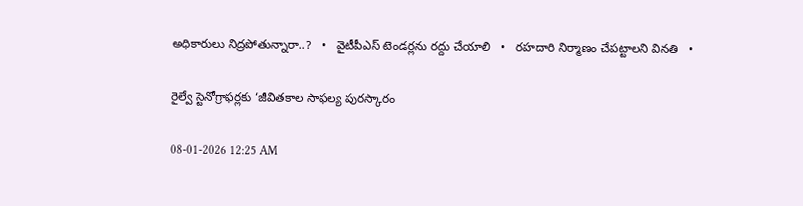అధికారులు నిద్రపోతున్నారా..?   •   వైటీపీఎస్ టెండర్లను రద్దు చేయాలి   •   రహదారి నిర్మాణం చేప‌ట్టాల‌ని వినతి   •

రైల్వే స్టెనోగ్రాఫర్లకు ‘జీవితకాల సాఫల్య పురస్కారం

08-01-2026 12:25 AM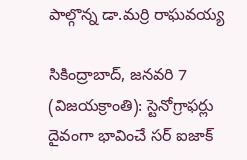పాల్గొన్న డా.మర్రి రాఘవయ్య

సికింద్రాబాద్, జనవరి 7 (విజయక్రాంతి): స్టెనోగ్రాఫర్లు దైవంగా భావించే సర్ ఐజాక్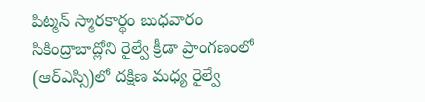పిట్మన్ స్మారకార్థం బుధవారం సికింద్రాబాద్లోని రైల్వే క్రీడా ప్రాంగణంలో (ఆర్‌ఎస్సి)లో దక్షిణ మధ్య రైల్వే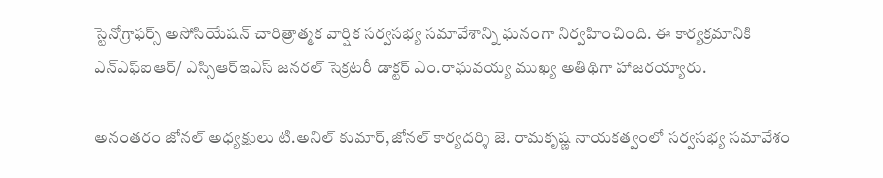స్టెనోగ్రాఫర్స్ అసోసియేషన్ చారిత్రాత్మక వార్షిక సర్వసభ్య సమావేశాన్ని ఘనంగా నిర్వహించింది. ఈ కార్యక్రమానికి ఎన్‌ఎఫ్‌ఐఆర్/ ఎస్సిఆర్‌ఇఎస్ జనరల్ సెక్రటరీ డాక్టర్ ఎం.రాఘవయ్య ముఖ్య అతిథిగా హాజరయ్యారు.

అనంతరం జోనల్ అధ్యక్షులు టి.అనిల్ కుమార్,జోనల్ కార్యదర్శి జె. రామకృష్ణ నాయకత్వంలో సర్వసభ్య సమావేశం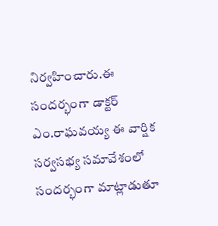నిర్వహించారు.ఈ సందర్భంగా డాక్టర్ ఎం.రాఘవయ్య ఈ వార్షిక సర్వసభ్య సమావేశంలో సందర్భంగా మాట్లాడుతూ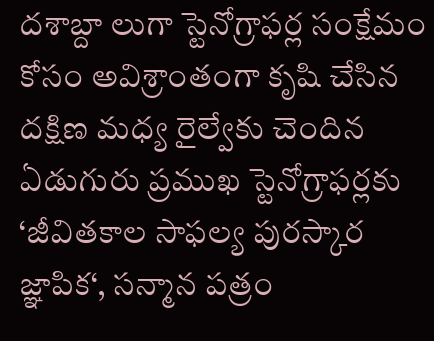దశాబ్దా లుగా స్టెనోగ్రాఫర్ల సంక్షేమం కోసం అవిశ్రాంతంగా కృషి చేసిన దక్షిణ మధ్య రైల్వేకు చెందిన ఏడుగురు ప్రముఖ స్టెనోగ్రాఫర్లకు ‘జీవితకాల సాఫల్య పురస్కార జ్ఞాపిక‘, సన్మాన పత్రం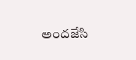అందజేసి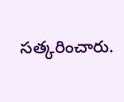సత్కరించారు.